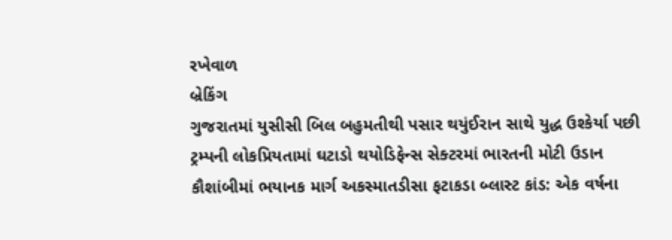રખેવાળ
બ્રેકિંગ
ગુજરાતમાં યુસીસી બિલ બહુમતીથી પસાર થયુંઈરાન સાથે યુદ્ધ ઉશ્કેર્યા પછી ટ્રમ્પની લોકપ્રિયતામાં ઘટાડો થયોડિફેન્સ સેક્ટરમાં ભારતની મોટી ઉડાન કૌશાંબીમાં ભયાનક માર્ગ અકસ્માતડીસા ફટાકડા બ્લાસ્ટ કાંડ: એક વર્ષના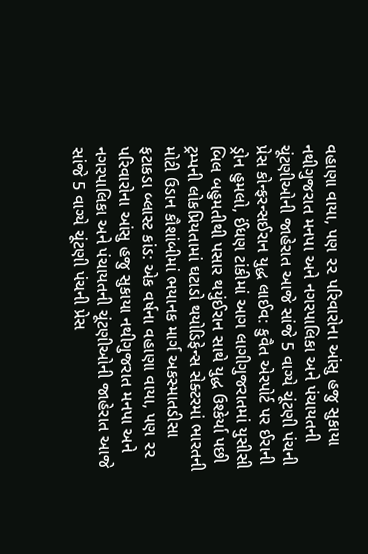વહાણા વાયા, પણ ૨૨ પરિવારોના આંસુ હજુ સુકાયા નથીગુજરાત મનપા અને નગરપાલિકા અને પંચાયતની ચૂંટણીઓની જાહેરાત આજે સાંજે 5 વાગ્યે ચૂંટણી પંચની પ્રેસ કોન્ફરન્સઈરાન યુદ્ધ લાઈવ: કુવૈત એરપોર્ટ પર ઈરાની ડ્રોન હુમલો, ઈંધણ ટાંકીમાં આગ લાગીગુજરાતમાં યુસીસી બિલ બહુમતીથી પસાર થયુંઈરાન સાથે યુદ્ધ ઉશ્કેર્યા પછી ટ્રમ્પની લોકપ્રિયતામાં ઘટાડો થયોડિફેન્સ સેક્ટરમાં ભારતની મોટી ઉડાન કૌશાંબીમાં ભયાનક માર્ગ અકસ્માતડીસા ફટાકડા બ્લાસ્ટ કાંડ: એક વર્ષના વહાણા વાયા, પણ ૨૨ પરિવારોના આંસુ હજુ સુકાયા નથીગુજરાત મનપા અને નગરપાલિકા અને પંચાયતની ચૂંટણીઓની જાહેરાત આજે સાંજે 5 વાગ્યે ચૂંટણી પંચની પ્રેસ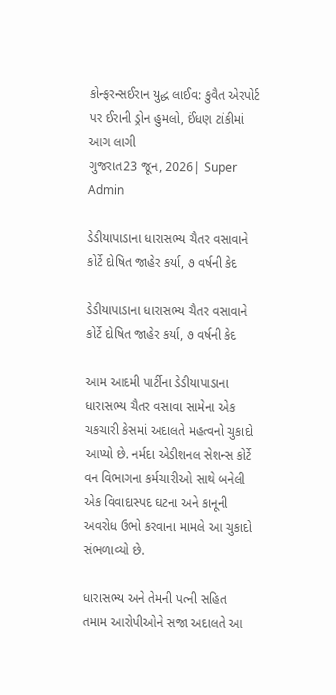કોન્ફરન્સઈરાન યુદ્ધ લાઈવ: કુવૈત એરપોર્ટ પર ઈરાની ડ્રોન હુમલો, ઈંધણ ટાંકીમાં આગ લાગી
ગુજરાત23 જૂન, 2026| Super Admin

ડેડીયાપાડાના ધારાસભ્ય ચૈતર વસાવાને કોર્ટે દોષિત જાહેર કર્યા, ૭ વર્ષની કેદ

ડેડીયાપાડાના ધારાસભ્ય ચૈતર વસાવાને કોર્ટે દોષિત જાહેર કર્યા, ૭ વર્ષની કેદ

આમ આદમી પાર્ટીના ડેડીયાપાડાના ધારાસભ્ય ચૈતર વસાવા સામેના એક ચકચારી કેસમાં અદાલતે મહત્વનો ચુકાદો આપ્યો છે. નર્મદા એડીશનલ સેશન્સ કોર્ટે વન વિભાગના કર્મચારીઓ સાથે બનેલી એક વિવાદાસ્પદ ઘટના અને કાનૂની અવરોધ ઉભો કરવાના મામલે આ ચુકાદો સંભળાવ્યો છે.

ધારાસભ્ય અને તેમની પત્ની સહિત તમામ આરોપીઓને સજા અદાલતે આ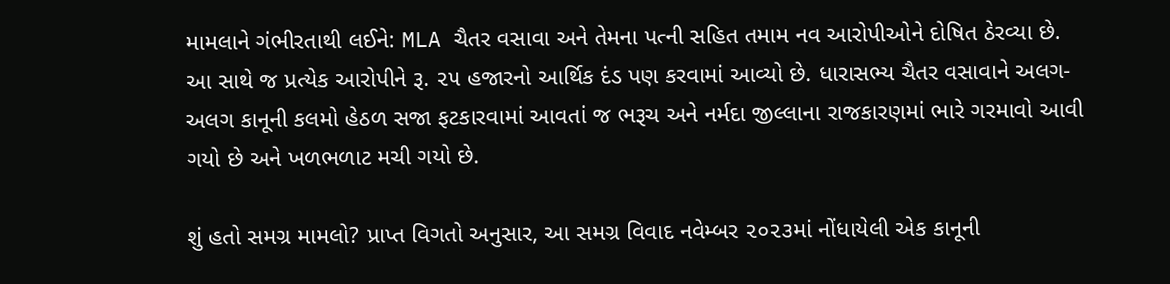મામલાને ગંભીરતાથી લઈને: MLA ચૈતર વસાવા અને તેમના પત્ની સહિત તમામ નવ આરોપીઓને દોષિત ઠેરવ્યા છે. આ સાથે જ પ્રત્યેક આરોપીને રૂ. ૨૫ હજારનો આર્થિક દંડ પણ કરવામાં આવ્યો છે. ધારાસભ્ય ચૈતર વસાવાને અલગ-અલગ કાનૂની કલમો હેઠળ સજા ફટકારવામાં આવતાં જ ભરૂચ અને નર્મદા જીલ્લાના રાજકારણમાં ભારે ગરમાવો આવી ગયો છે અને ખળભળાટ મચી ગયો છે.

શું હતો સમગ્ર મામલો? પ્રાપ્ત વિગતો અનુસાર, આ સમગ્ર વિવાદ નવેમ્બર ૨૦૨૩માં નોંધાયેલી એક કાનૂની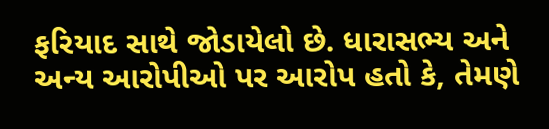ફરિયાદ સાથે જોડાયેલો છે. ધારાસભ્ય અને અન્ય આરોપીઓ પર આરોપ હતો કે, તેમણે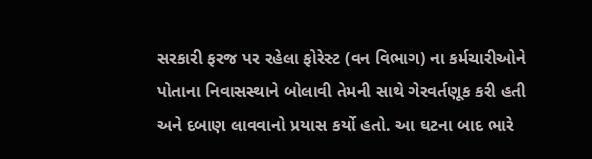સરકારી ફરજ પર રહેલા ફોરેસ્ટ (વન વિભાગ) ના કર્મચારીઓને પોતાના નિવાસસ્થાને બોલાવી તેમની સાથે ગેરવર્તણૂક કરી હતી અને દબાણ લાવવાનો પ્રયાસ કર્યો હતો. આ ઘટના બાદ ભારે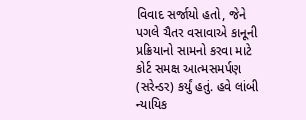વિવાદ સર્જાયો હતો, જેને પગલે ચૈતર વસાવાએ કાનૂની પ્રક્રિયાનો સામનો કરવા માટે કોર્ટ સમક્ષ આત્મસમર્પણ (સરેન્ડર) કર્યું હતું. હવે લાંબી ન્યાયિક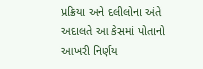પ્રક્રિયા અને દલીલોના અંતે અદાલતે આ કેસમાં પોતાનો આખરી નિર્ણય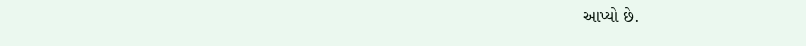આપ્યો છે.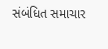સંબંધિત સમાચાર